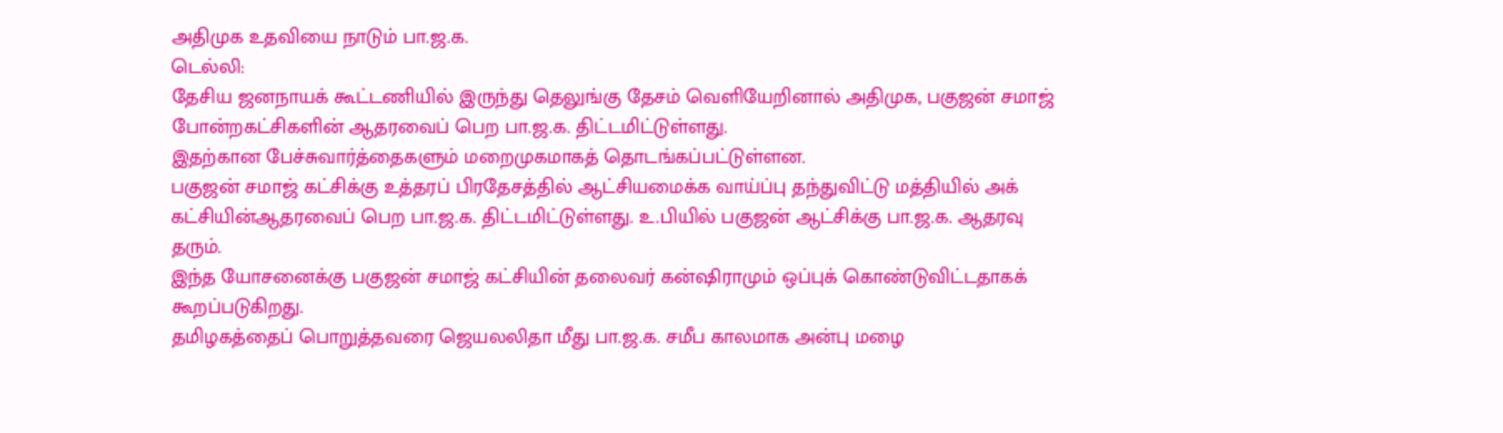அதிமுக உதவியை நாடும் பா.ஜ.க.
டெல்லி:
தேசிய ஜனநாயக் கூட்டணியில் இருந்து தெலுங்கு தேசம் வெளியேறினால் அதிமுக, பகுஜன் சமாஜ் போன்றகட்சிகளின் ஆதரவைப் பெற பா.ஜ.க. திட்டமிட்டுள்ளது.
இதற்கான பேச்சுவார்த்தைகளும் மறைமுகமாகத் தொடங்கப்பட்டுள்ளன.
பகுஜன் சமாஜ் கட்சிக்கு உத்தரப் பிரதேசத்தில் ஆட்சியமைக்க வாய்ப்பு தந்துவிட்டு மத்தியில் அக் கட்சியின்ஆதரவைப் பெற பா.ஜ.க. திட்டமிட்டுள்ளது. உ.பியில் பகுஜன் ஆட்சிக்கு பா.ஜ.க. ஆதரவு தரும்.
இந்த யோசனைக்கு பகுஜன் சமாஜ் கட்சியின் தலைவர் கன்ஷிராமும் ஒப்புக் கொண்டுவிட்டதாகக் கூறப்படுகிறது.
தமிழகத்தைப் பொறுத்தவரை ஜெயலலிதா மீது பா.ஜ.க. சமீப காலமாக அன்பு மழை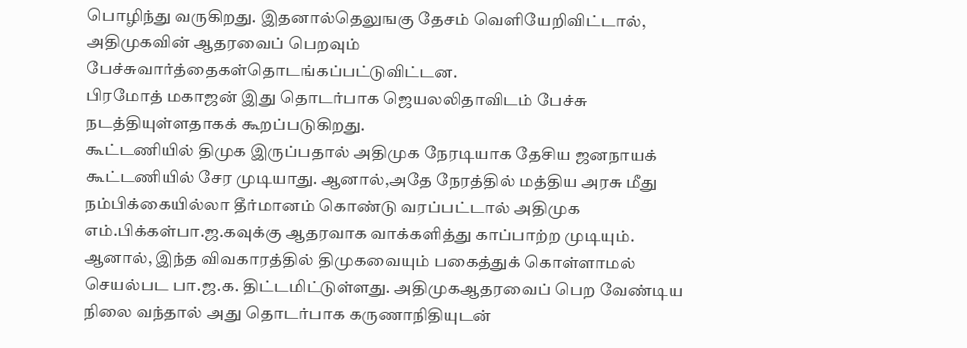பொழிந்து வருகிறது. இதனால்தெலுஙகு தேசம் வெளியேறிவிட்டால், அதிமுகவின் ஆதரவைப் பெறவும் பேச்சுவார்த்தைகள்தொடங்கப்பட்டுவிட்டன.
பிரமோத் மகாஜன் இது தொடர்பாக ஜெயலலிதாவிடம் பேச்சு நடத்தியுள்ளதாகக் கூறப்படுகிறது.
கூட்டணியில் திமுக இருப்பதால் அதிமுக நேரடியாக தேசிய ஜனநாயக் கூட்டணியில் சேர முடியாது. ஆனால்,அதே நேரத்தில் மத்திய அரசு மீது நம்பிக்கையில்லா தீர்மானம் கொண்டு வரப்பட்டால் அதிமுக எம்.பிக்கள்பா.ஜ.கவுக்கு ஆதரவாக வாக்களித்து காப்பாற்ற முடியும்.
ஆனால், இந்த விவகாரத்தில் திமுகவையும் பகைத்துக் கொள்ளாமல் செயல்பட பா.ஜ.க. திட்டமிட்டுள்ளது. அதிமுகஆதரவைப் பெற வேண்டிய நிலை வந்தால் அது தொடர்பாக கருணாநிதியுடன்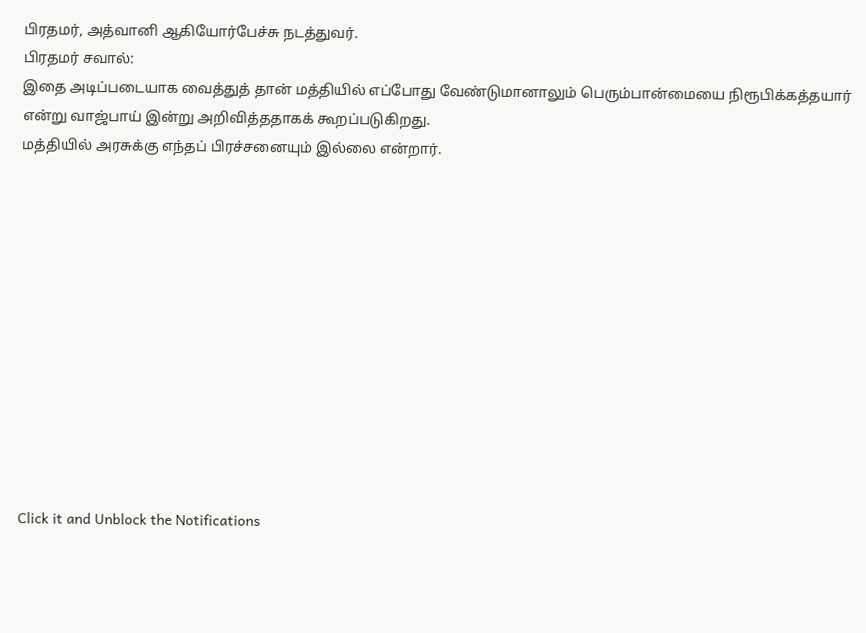பிரதமர், அத்வானி ஆகியோர்பேச்சு நடத்துவர்.
பிரதமர் சவால்:
இதை அடிப்படையாக வைத்துத் தான் மத்தியில் எப்போது வேண்டுமானாலும் பெரும்பான்மையை நிரூபிக்கத்தயார் என்று வாஜ்பாய் இன்று அறிவித்ததாகக் கூறப்படுகிறது.
மத்தியில் அரசுக்கு எந்தப் பிரச்சனையும் இல்லை என்றார்.












Click it and Unblock the Notifications